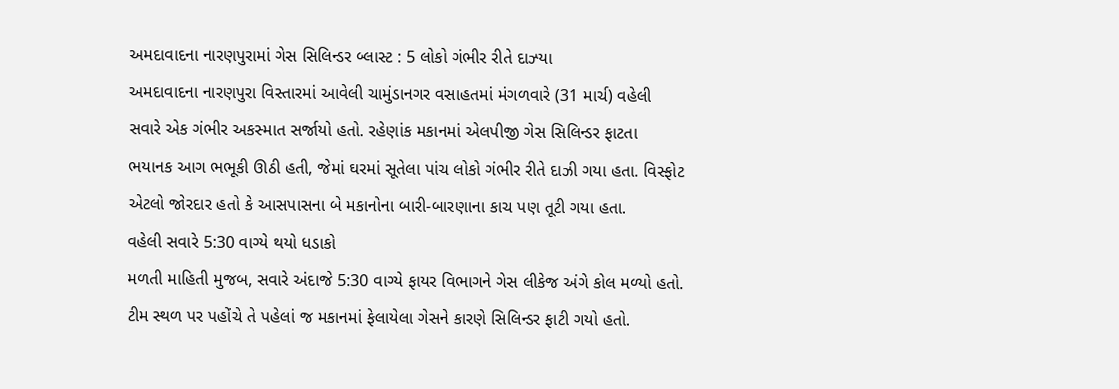અમદાવાદના નારણપુરામાં ગેસ સિલિન્ડર બ્લાસ્ટ : 5 લોકો ગંભીર રીતે દાઝ્યા
અમદાવાદના નારણપુરા વિસ્તારમાં આવેલી ચામુંડાનગર વસાહતમાં મંગળવારે (31 માર્ચ) વહેલી સવારે એક ગંભીર અકસ્માત સર્જાયો હતો. રહેણાંક મકાનમાં એલપીજી ગેસ સિલિન્ડર ફાટતા ભયાનક આગ ભભૂકી ઊઠી હતી, જેમાં ઘરમાં સૂતેલા પાંચ લોકો ગંભીર રીતે દાઝી ગયા હતા. વિસ્ફોટ એટલો જોરદાર હતો કે આસપાસના બે મકાનોના બારી-બારણાના કાચ પણ તૂટી ગયા હતા.
વહેલી સવારે 5:30 વાગ્યે થયો ધડાકો
મળતી માહિતી મુજબ, સવારે અંદાજે 5:30 વાગ્યે ફાયર વિભાગને ગેસ લીકેજ અંગે કોલ મળ્યો હતો. ટીમ સ્થળ પર પહોંચે તે પહેલાં જ મકાનમાં ફેલાયેલા ગેસને કારણે સિલિન્ડર ફાટી ગયો હતો.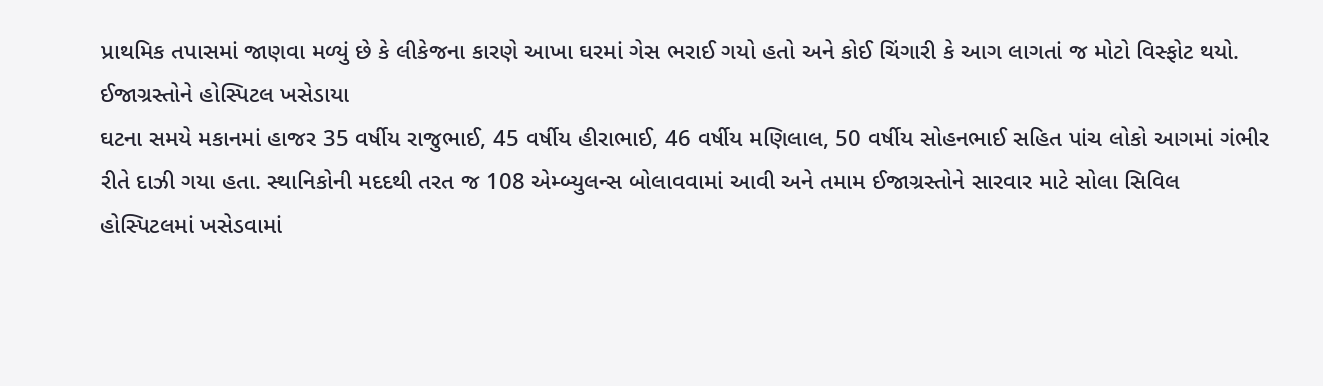પ્રાથમિક તપાસમાં જાણવા મળ્યું છે કે લીકેજના કારણે આખા ઘરમાં ગેસ ભરાઈ ગયો હતો અને કોઈ ચિંગારી કે આગ લાગતાં જ મોટો વિસ્ફોટ થયો.
ઈજાગ્રસ્તોને હોસ્પિટલ ખસેડાયા
ઘટના સમયે મકાનમાં હાજર 35 વર્ષીય રાજુભાઈ, 45 વર્ષીય હીરાભાઈ, 46 વર્ષીય મણિલાલ, 50 વર્ષીય સોહનભાઈ સહિત પાંચ લોકો આગમાં ગંભીર રીતે દાઝી ગયા હતા. સ્થાનિકોની મદદથી તરત જ 108 એમ્બ્યુલન્સ બોલાવવામાં આવી અને તમામ ઈજાગ્રસ્તોને સારવાર માટે સોલા સિવિલ હોસ્પિટલમાં ખસેડવામાં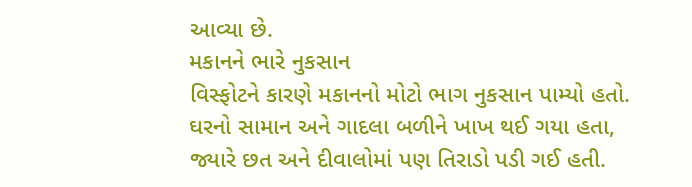આવ્યા છે.
મકાનને ભારે નુકસાન
વિસ્ફોટને કારણે મકાનનો મોટો ભાગ નુકસાન પામ્યો હતો. ઘરનો સામાન અને ગાદલા બળીને ખાખ થઈ ગયા હતા, જ્યારે છત અને દીવાલોમાં પણ તિરાડો પડી ગઈ હતી.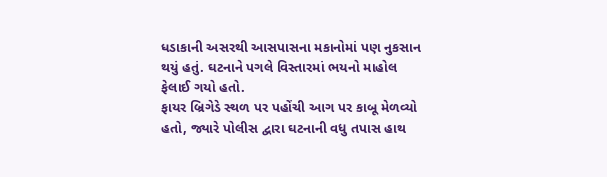ધડાકાની અસરથી આસપાસના મકાનોમાં પણ નુકસાન થયું હતું. ઘટનાને પગલે વિસ્તારમાં ભયનો માહોલ ફેલાઈ ગયો હતો.
ફાયર બ્રિગેડે સ્થળ પર પહોંચી આગ પર કાબૂ મેળવ્યો હતો, જ્યારે પોલીસ દ્વારા ઘટનાની વધુ તપાસ હાથ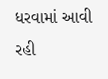ધરવામાં આવી રહી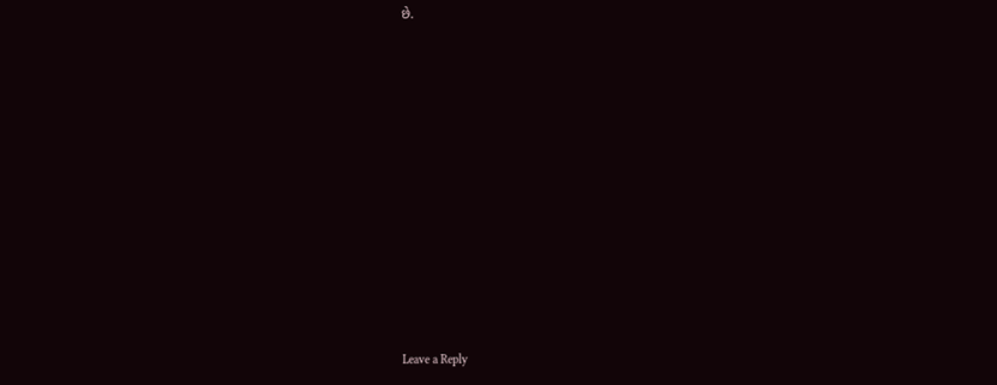છે.












Leave a Reply